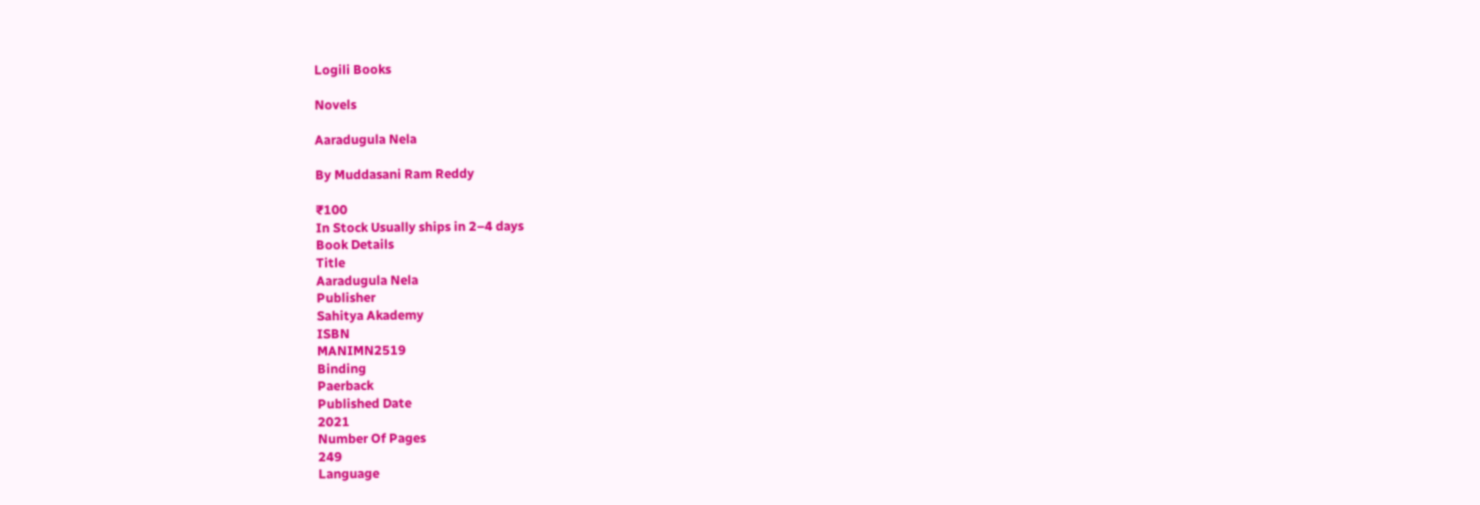Logili Books

Novels

Aaradugula Nela

By Muddasani Ram Reddy

₹100
In Stock Usually ships in 2–4 days
Book Details
Title
Aaradugula Nela
Publisher
Sahitya Akademy
ISBN
MANIMN2519
Binding
Paerback
Published Date
2021
Number Of Pages
249
Language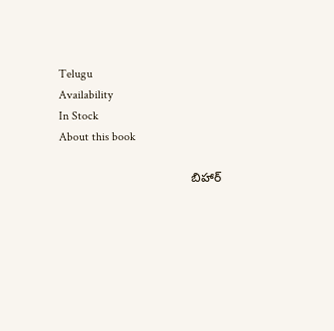Telugu
Availability
In Stock
About this book

                                       బిహార్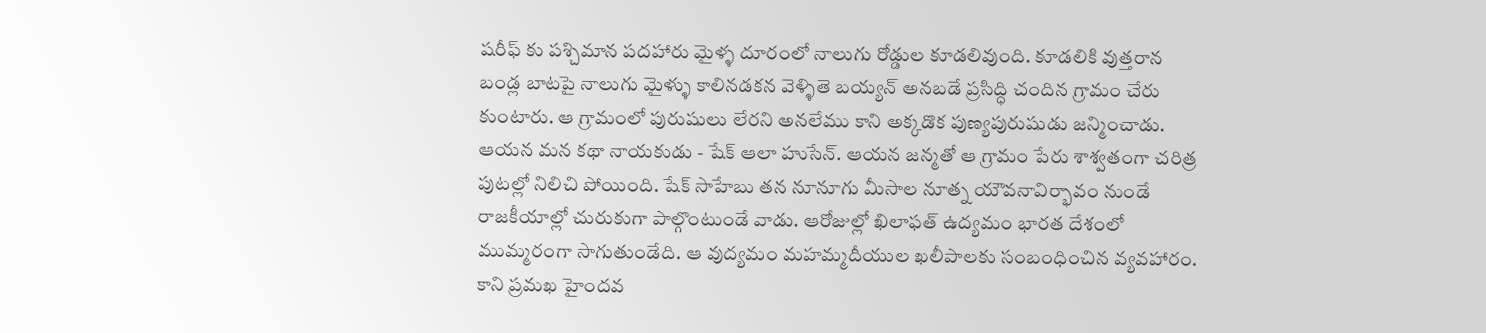షరీఫ్ కు పశ్చిమాన పదహారు మైళ్ళ దూరంలో నాలుగు రోడ్డుల కూడలివుంది. కూడలికి వుత్తరాన బండ్ల బాటపై నాలుగు మైళ్ళు కాలినడకన వెళ్ళితె బయ్యన్ అనబడే ప్రసిద్ధి చందిన గ్రామం చేరు కుంటారు. ఆ గ్రామంలో పురుషులు లేరని అనలేము కాని అక్కడొక పుణ్యపురుషుడు జన్మించాడు. ఆయన మన కథా నాయకుడు - షేక్ ఆలా హుసేన్. ఆయన జన్మతో ఆ గ్రామం పేరు శాశ్వతంగా చరిత్ర పుటల్లో నిలిచి పోయింది. షేక్ సాహేబు తన నూనూగు మీసాల నూత్న యౌవనావిర్భావం నుండే రాజకీయాల్లో చురుకుగా పాల్గొంటుండే వాడు. ఆరోజుల్లో ఖిలాఫత్ ఉద్యమం భారత దేశంలో ముమ్మరంగా సాగుతుండేది. ఆ వుద్యమం మహమ్మదీయుల ఖలీపాలకు సంబంధించిన వ్యవహారం. కాని ప్రమఖ హైందవ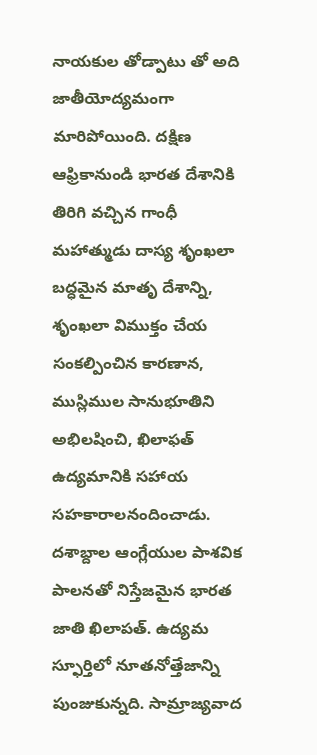నాయకుల తోడ్పాటు తో అది జాతీయోద్యమంగా మారిపోయింది. దక్షిణ ఆఫ్రికానుండి భారత దేశానికి తిరిగి వచ్చిన గాంధీ మహాత్ముడు దాస్య శృంఖలా బద్ధమైన మాతృ దేశాన్ని, శృంఖలా విముక్తం చేయ సంకల్పించిన కారణాన, ముస్లిముల సానుభూతిని అభిలషించి, ఖిలాఫత్ ఉద్యమానికి సహాయ సహకారాలనందించాడు. దశాబ్దాల ఆంగ్లేయుల పాశవిక పాలనతో నిస్తేజమైన భారత జాతి ఖిలాపత్. ఉద్యమ స్ఫూర్తిలో నూతనోత్తేజాన్ని పుంజుకున్నది. సామ్రాజ్యవాద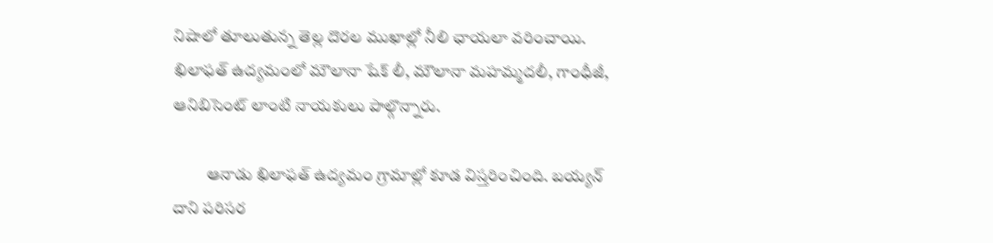నిషాలో తూలుతున్న తెల్ల దొరల ముఖాల్లో నీలి ఛాయలా వరించాయి. ఖిలాఫత్ ఉద్యమంలో మౌలానా షేక్ లీ, మౌలానా మహమ్మదలీ, గాంధీజీ, ఆనిబిసెంట్ లాంటి నాయకులు పాల్గొన్నారు.

          ఆనాడు ఖిలాఫత్ ఉద్యమం గ్రామాల్లో కూడ విస్తరించింది. బయ్యన్ దాని పరిసర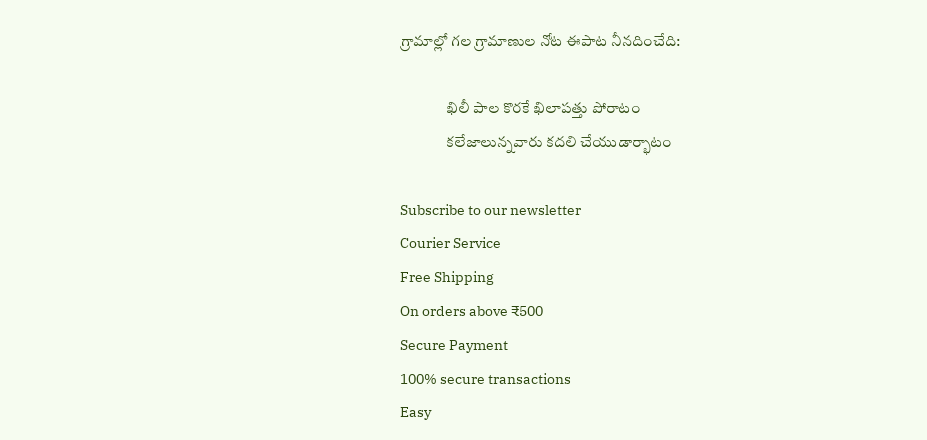గ్రామాల్లో గల గ్రామాణుల నోట ఈపాట నీనదించేది:

               ఖిలీ పాల కొరకే ఖిలాపత్తు పోరాటం
               కలేజాలున్నవారు కదలి చేయుడార్భాటం

Subscribe to our newsletter
Courier Service
Free Shipping
On orders above ₹500
Secure Payment
100% secure transactions
Easy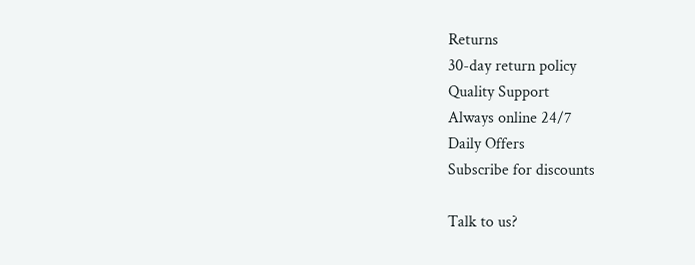Returns
30-day return policy
Quality Support
Always online 24/7
Daily Offers
Subscribe for discounts

Talk to us?